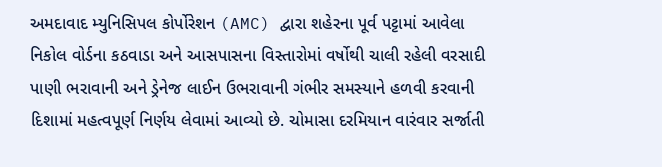અમદાવાદ મ્યુનિસિપલ કોર્પોરેશન (AMC) દ્વારા શહેરના પૂર્વ પટ્ટામાં આવેલા નિકોલ વોર્ડના કઠવાડા અને આસપાસના વિસ્તારોમાં વર્ષોથી ચાલી રહેલી વરસાદી પાણી ભરાવાની અને ડ્રેનેજ લાઈન ઉભરાવાની ગંભીર સમસ્યાને હળવી કરવાની દિશામાં મહત્વપૂર્ણ નિર્ણય લેવામાં આવ્યો છે. ચોમાસા દરમિયાન વારંવાર સર્જાતી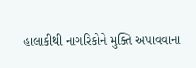હાલાકીથી નાગરિકોને મુક્તિ અપાવવાના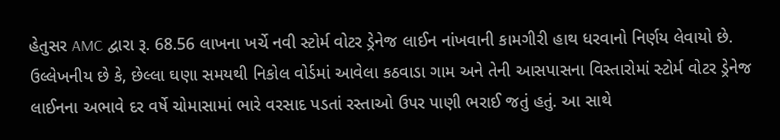હેતુસર AMC દ્વારા રૂ. 68.56 લાખના ખર્ચે નવી સ્ટોર્મ વોટર ડ્રેનેજ લાઈન નાંખવાની કામગીરી હાથ ધરવાનો નિર્ણય લેવાયો છે.
ઉલ્લેખનીય છે કે, છેલ્લા ઘણા સમયથી નિકોલ વોર્ડમાં આવેલા કઠવાડા ગામ અને તેની આસપાસના વિસ્તારોમાં સ્ટોર્મ વોટર ડ્રેનેજ લાઈનના અભાવે દર વર્ષે ચોમાસામાં ભારે વરસાદ પડતાં રસ્તાઓ ઉપર પાણી ભરાઈ જતું હતું. આ સાથે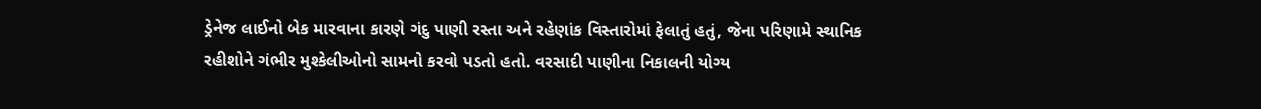ડ્રેનેજ લાઈનો બેક મારવાના કારણે ગંદુ પાણી રસ્તા અને રહેણાંક વિસ્તારોમાં ફેલાતું હતું, જેના પરિણામે સ્થાનિક રહીશોને ગંભીર મુશ્કેલીઓનો સામનો કરવો પડતો હતો. વરસાદી પાણીના નિકાલની યોગ્ય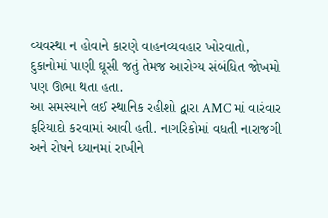વ્યવસ્થા ન હોવાને કારણે વાહનવ્યવહાર ખોરવાતો, દુકાનોમાં પાણી ઘૂસી જતું તેમજ આરોગ્ય સંબંધિત જોખમો પણ ઊભા થતા હતા.
આ સમસ્યાને લઈ સ્થાનિક રહીશો દ્વારા AMC માં વારંવાર ફરિયાદો કરવામાં આવી હતી. નાગરિકોમાં વધતી નારાજગી અને રોષને ધ્યાનમાં રાખીને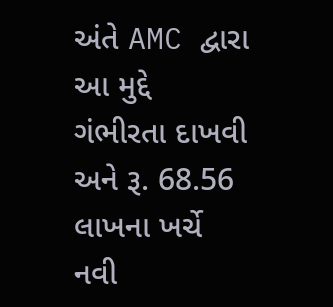અંતે AMC દ્વારા આ મુદ્દે ગંભીરતા દાખવી અને રૂ. 68.56 લાખના ખર્ચે નવી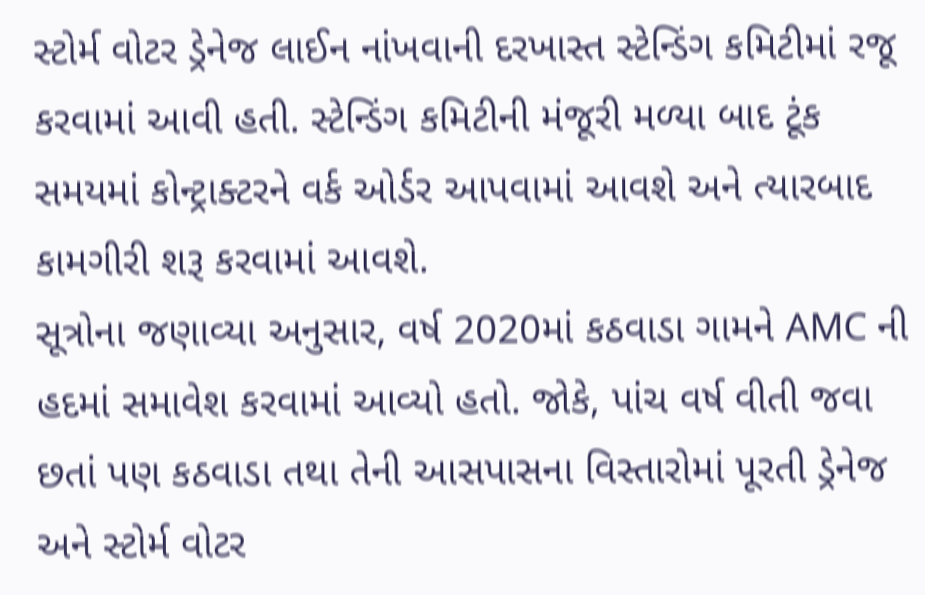સ્ટોર્મ વોટર ડ્રેનેજ લાઈન નાંખવાની દરખાસ્ત સ્ટેન્ડિંગ કમિટીમાં રજૂ કરવામાં આવી હતી. સ્ટેન્ડિંગ કમિટીની મંજૂરી મળ્યા બાદ ટૂંક સમયમાં કોન્ટ્રાક્ટરને વર્ક ઓર્ડર આપવામાં આવશે અને ત્યારબાદ કામગીરી શરૂ કરવામાં આવશે.
સૂત્રોના જણાવ્યા અનુસાર, વર્ષ 2020માં કઠવાડા ગામને AMC ની હદમાં સમાવેશ કરવામાં આવ્યો હતો. જોકે, પાંચ વર્ષ વીતી જવા છતાં પણ કઠવાડા તથા તેની આસપાસના વિસ્તારોમાં પૂરતી ડ્રેનેજ અને સ્ટોર્મ વોટર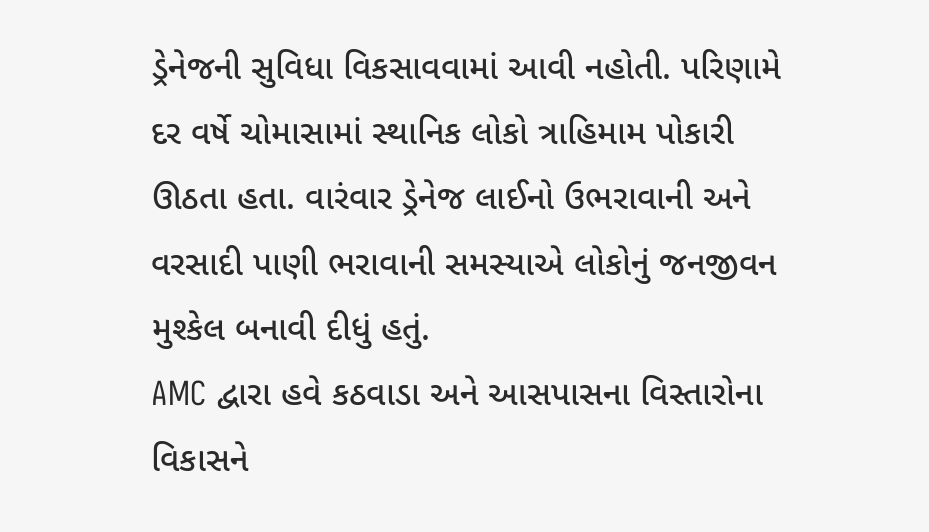ડ્રેનેજની સુવિધા વિકસાવવામાં આવી નહોતી. પરિણામે દર વર્ષે ચોમાસામાં સ્થાનિક લોકો ત્રાહિમામ પોકારી ઊઠતા હતા. વારંવાર ડ્રેનેજ લાઈનો ઉભરાવાની અને વરસાદી પાણી ભરાવાની સમસ્યાએ લોકોનું જનજીવન મુશ્કેલ બનાવી દીધું હતું.
AMC દ્વારા હવે કઠવાડા અને આસપાસના વિસ્તારોના વિકાસને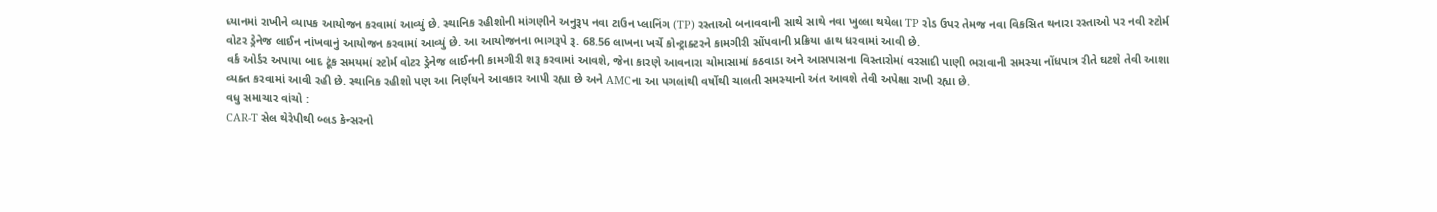ધ્યાનમાં રાખીને વ્યાપક આયોજન કરવામાં આવ્યું છે. સ્થાનિક રહીશોની માંગણીને અનુરૂપ નવા ટાઉન પ્લાનિંગ (TP) રસ્તાઓ બનાવવાની સાથે સાથે નવા ખુલ્લા થયેલા TP રોડ ઉપર તેમજ નવા વિકસિત થનારા રસ્તાઓ પર નવી સ્ટોર્મ વોટર ડ્રેનેજ લાઈન નાંખવાનું આયોજન કરવામાં આવ્યું છે. આ આયોજનના ભાગરૂપે રૂ. 68.56 લાખના ખર્ચે કોન્ટ્રાક્ટરને કામગીરી સોંપવાની પ્રક્રિયા હાથ ધરવામાં આવી છે.
વર્ક ઓર્ડર અપાયા બાદ ટૂંક સમયમાં સ્ટોર્મ વોટર ડ્રેનેજ લાઈનની કામગીરી શરૂ કરવામાં આવશે, જેના કારણે આવનારા ચોમાસામાં કઠવાડા અને આસપાસના વિસ્તારોમાં વરસાદી પાણી ભરાવાની સમસ્યા નોંધપાત્ર રીતે ઘટશે તેવી આશા વ્યક્ત કરવામાં આવી રહી છે. સ્થાનિક રહીશો પણ આ નિર્ણયને આવકાર આપી રહ્યા છે અને AMCના આ પગલાંથી વર્ષોથી ચાલતી સમસ્યાનો અંત આવશે તેવી અપેક્ષા રાખી રહ્યા છે.
વધુ સમાચાર વાંચો :
CAR-T સેલ થેરેપીથી બ્લડ કેન્સરનો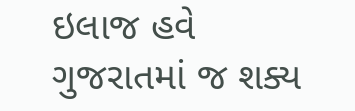ઇલાજ હવે ગુજરાતમાં જ શક્ય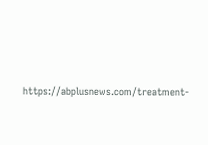https://abplusnews.com/treatment-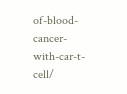of-blood-cancer-with-car-t-cell/